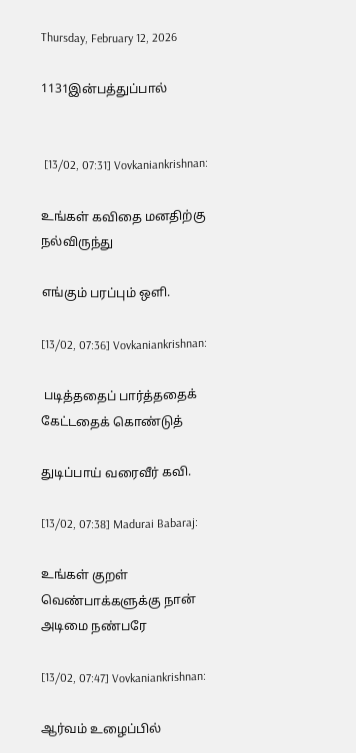Thursday, February 12, 2026

1131இன்பத்துப்பால்


 [13/02, 07:31] Vovkaniankrishnan:

உங்கள் கவிதை மனதிற்கு நல்விருந்து

எங்கும் பரப்பும் ஒளி.

[13/02, 07:36] Vovkaniankrishnan:

 படித்ததைப் பார்த்ததைக் கேட்டதைக் கொண்டுத்

துடிப்பாய் வரைவீர் கவி.

[13/02, 07:38] Madurai Babaraj:

உங்கள் குறள் வெண்பாக்களுக்கு நான் அடிமை நண்பரே

[13/02, 07:47] Vovkaniankrishnan:

ஆர்வம் உழைப்பில்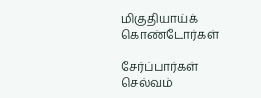மிகுதியாய்க் கொண்டோர்கள்

சேர்ப்பார்கள் செல்வம்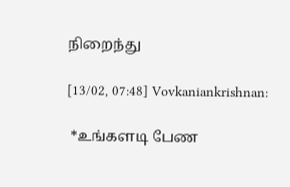நிறைந்து

[13/02, 07:48] Vovkaniankrishnan:

 *உங்களடி பேண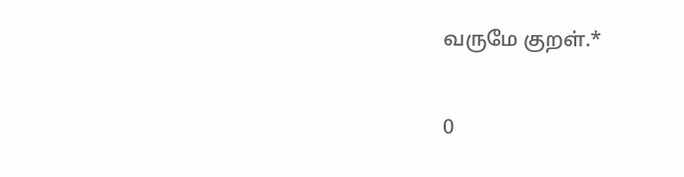வருமே குறள்.*

0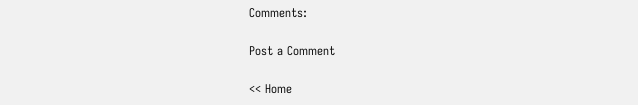Comments:

Post a Comment

<< Home